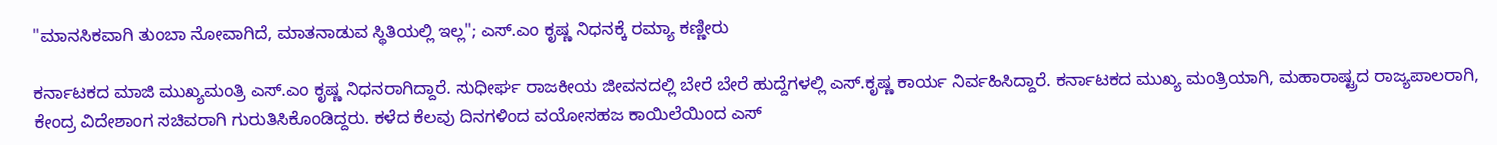"ಮಾನಸಿಕವಾಗಿ ತುಂಬಾ ನೋವಾಗಿದೆ, ಮಾತನಾಡುವ ಸ್ಥಿತಿಯಲ್ಲಿ ಇಲ್ಲ"; ಎಸ್.ಎಂ ಕೃಷ್ಣ ನಿಧನಕ್ಕೆ ರಮ್ಯಾ ಕಣ್ಣೀರು

ಕರ್ನಾಟಕದ ಮಾಜಿ ಮುಖ್ಯಮಂತ್ರಿ ಎಸ್.ಎಂ ಕೃಷ್ಣ ನಿಧನರಾಗಿದ್ದಾರೆ. ಸುಧೀರ್ಘ ರಾಜಕೀಯ ಜೀವನದಲ್ಲಿ ಬೇರೆ ಬೇರೆ ಹುದ್ದೆಗಳಲ್ಲಿ ಎಸ್‌.ಕೃಷ್ಣ ಕಾರ್ಯ ನಿರ್ವಹಿಸಿದ್ದಾರೆ. ಕರ್ನಾಟಕದ ಮುಖ್ಯ ಮಂತ್ರಿಯಾಗಿ, ಮಹಾರಾಷ್ಟ್ರದ ರಾಜ್ಯಪಾಲರಾಗಿ, ಕೇಂದ್ರ ವಿದೇಶಾಂಗ ಸಚಿವರಾಗಿ ಗುರುತಿಸಿಕೊಂಡಿದ್ದರು. ಕಳೆದ ಕೆಲವು ದಿನಗಳಿಂದ ವಯೋಸಹಜ ಕಾಯಿಲೆಯಿಂದ ಎಸ್‌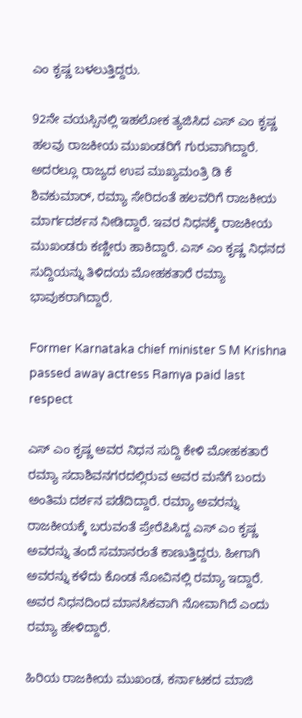ಎಂ ಕೃಷ್ಣ ಬಳಲುತ್ತಿದ್ದರು.

92ನೇ ವಯಸ್ಸಿನಲ್ಲಿ ಇಹಲೋಕ ತ್ಯಜಿಸಿದ ಎಸ್‌ ಎಂ ಕೃಷ್ಣ ಹಲವು ರಾಜಕೀಯ ಮುಖಂಡರಿಗೆ ಗುರುವಾಗಿದ್ದಾರೆ. ಅದರಲ್ಲೂ ರಾಜ್ಯದ ಉಪ ಮುಖ್ಯಮಂತ್ರಿ ಡಿ ಕೆ ಶಿವಕುಮಾರ್‌, ರಮ್ಯಾ ಸೇರಿದಂತೆ ಹಲವರಿಗೆ ರಾಜಕೀಯ ಮಾರ್ಗದರ್ಶನ ನೀಡಿದ್ದಾರೆ. ಇವರ ನಿಧನಕ್ಕೆ ರಾಜಕೀಯ ಮುಖಂಡರು ಕಣ್ಣೀರು ಹಾಕಿದ್ದಾರೆ. ಎಸ್‌ ಎಂ ಕೃಷ್ಣ ನಿಧನದ ಸುದ್ದಿಯನ್ನು ತಿಳಿದಯ ಮೋಹಕತಾರೆ ರಮ್ಯಾ ಭಾವುಕರಾಗಿದ್ದಾರೆ.

Former Karnataka chief minister S M Krishna passed away actress Ramya paid last respect

ಎಸ್‌ ಎಂ ಕೃಷ್ಣ ಅವರ ನಿಧನ ಸುದ್ದಿ ಕೇಳಿ ಮೋಹಕತಾರೆ ರಮ್ಯಾ ಸದಾಶಿವನಗರದಲ್ಲಿರುವ ಅವರ ಮನೆಗೆ ಬಂದು ಅಂತಿಮ ದರ್ಶನ ಪಡೆದಿದ್ದಾರೆ. ರಮ್ಯಾ ಅವರನ್ನು ರಾಜಕೀಯಕ್ಕೆ ಬರುವಂತೆ ಪ್ರೇರೆಪಿಸಿದ್ದ ಎಸ್‌ ಎಂ ಕೃಷ್ಣ ಅವರನ್ನು ತಂದೆ ಸಮಾನರಂತೆ ಕಾಣುತ್ತಿದ್ದರು. ಹೀಗಾಗಿ ಅವರನ್ನು ಕಳೆದು ಕೊಂಡ ನೋವಿನಲ್ಲಿ ರಮ್ಯಾ ಇದ್ದಾರೆ. ಅವರ ನಿಧನದಿಂದ ಮಾನಸಿಕವಾಗಿ ನೋವಾಗಿದೆ ಎಂದು ರಮ್ಯಾ ಹೇಳಿದ್ದಾರೆ.

ಹಿರಿಯ ರಾಜಕೀಯ ಮುಖಂಡ, ಕರ್ನಾಟಕದ ಮಾಜಿ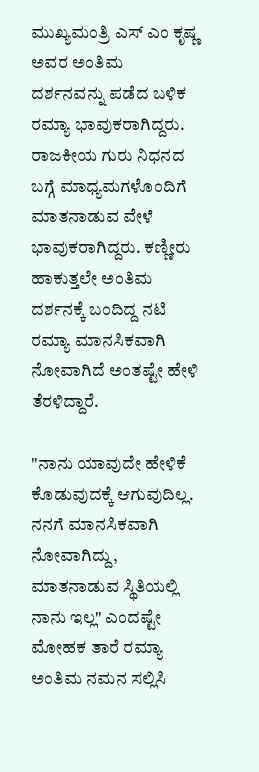ಮುಖ್ಯಮಂತ್ರಿ ಎಸ್‌ ಎಂ ಕೃಷ್ಣ ಅವರ ಅಂತಿಮ ದರ್ಶನವನ್ನು ಪಡೆದ ಬಳಿಕ ರಮ್ಯಾ ಭಾವುಕರಾಗಿದ್ದರು. ರಾಜಕೀಯ ಗುರು ನಿಧನದ ಬಗ್ಗೆ ಮಾಧ್ಯಮಗಳೊಂದಿಗೆ ಮಾತನಾಡುವ ವೇಳೆ ಭಾವುಕರಾಗಿದ್ದರು. ಕಣ್ಣೀರು ಹಾಕುತ್ತಲೇ ಅಂತಿಮ ದರ್ಶನಕ್ಕೆ ಬಂದಿದ್ದ ನಟಿ ರಮ್ಯಾ ಮಾನಸಿಕವಾಗಿ ನೋವಾಗಿದೆ ಅಂತಷ್ಟೇ ಹೇಳಿ ತೆರಳಿದ್ದಾರೆ.

"ನಾನು ಯಾವುದೇ ಹೇಳಿಕೆ ಕೊಡುವುದಕ್ಕೆ ಆಗುವುದಿಲ್ಲ. ನನಗೆ ಮಾನಸಿಕವಾಗಿ ನೋವಾಗಿದ್ದು, ಮಾತನಾಡುವ ಸ್ಥಿತಿಯಲ್ಲಿ ನಾನು ಇಲ್ಲ" ಎಂದಷ್ಟೇ ಮೋಹಕ ತಾರೆ ರಮ್ಯಾ ಅಂತಿಮ ನಮನ ಸಲ್ಲಿಸಿ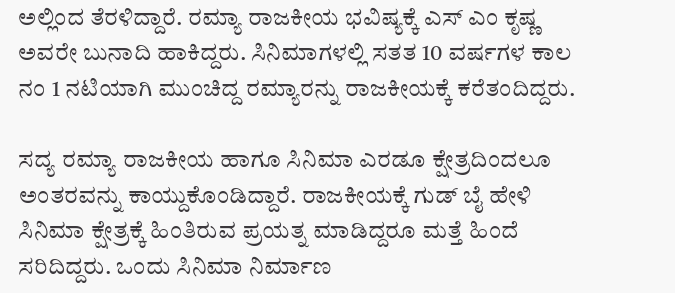ಅಲ್ಲಿಂದ ತೆರಳಿದ್ದಾರೆ. ರಮ್ಯಾ ರಾಜಕೀಯ ಭವಿಷ್ಯಕ್ಕೆ ಎಸ್‌ ಎಂ ಕೃಷ್ಣ ಅವರೇ ಬುನಾದಿ ಹಾಕಿದ್ದರು. ಸಿನಿಮಾಗಳಲ್ಲಿ ಸತತ 10 ವರ್ಷಗಳ ಕಾಲ ನಂ 1 ನಟಿಯಾಗಿ ಮುಂಚಿದ್ದ ರಮ್ಯಾರನ್ನು ರಾಜಕೀಯಕ್ಕೆ ಕರೆತಂದಿದ್ದರು.

ಸದ್ಯ ರಮ್ಯಾ ರಾಜಕೀಯ ಹಾಗೂ ಸಿನಿಮಾ ಎರಡೂ ಕ್ಷೇತ್ರದಿಂದಲೂ ಅಂತರವನ್ನು ಕಾಯ್ದುಕೊಂಡಿದ್ದಾರೆ. ರಾಜಕೀಯಕ್ಕೆ ಗುಡ್‌ ಬೈ ಹೇಳಿ ಸಿನಿಮಾ ಕ್ಷೇತ್ರಕ್ಕೆ ಹಿಂತಿರುವ ಪ್ರಯತ್ನ ಮಾಡಿದ್ದರೂ ಮತ್ತೆ ಹಿಂದೆ ಸರಿದಿದ್ದರು. ಒಂದು ಸಿನಿಮಾ ನಿರ್ಮಾಣ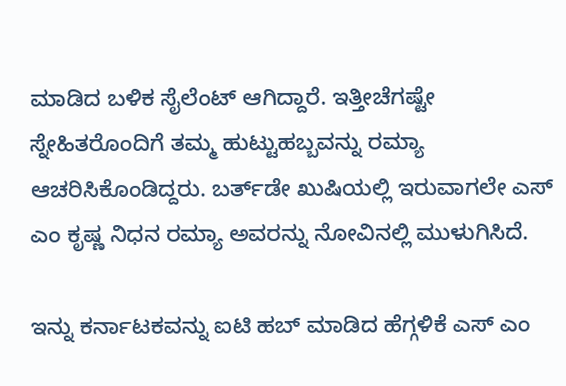ಮಾಡಿದ ಬಳಿಕ ಸೈಲೆಂಟ್ ಆಗಿದ್ದಾರೆ. ಇತ್ತೀಚೆಗಷ್ಟೇ ಸ್ನೇಹಿತರೊಂದಿಗೆ ತಮ್ಮ ಹುಟ್ಟುಹಬ್ಬವನ್ನು ರಮ್ಯಾ ಆಚರಿಸಿಕೊಂಡಿದ್ದರು. ಬರ್ತ್‌ಡೇ ಖುಷಿಯಲ್ಲಿ ಇರುವಾಗಲೇ ಎಸ್‌ ಎಂ ಕೃಷ್ಣ ನಿಧನ ರಮ್ಯಾ ಅವರನ್ನು ನೋವಿನಲ್ಲಿ ಮುಳುಗಿಸಿದೆ.

ಇನ್ನು ಕರ್ನಾಟಕವನ್ನು ಐಟಿ ಹಬ್ ಮಾಡಿದ ಹೆಗ್ಗಳಿಕೆ ಎಸ್ ಎಂ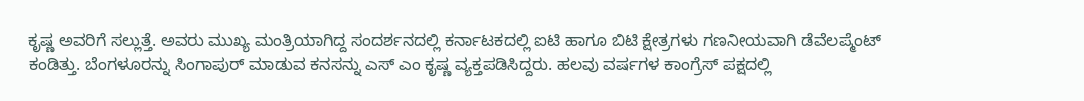ಕೃಷ್ಣ ಅವರಿಗೆ ಸಲ್ಲುತ್ತೆ. ಅವರು ಮುಖ್ಯ ಮಂತ್ರಿಯಾಗಿದ್ದ ಸಂದರ್ಶನದಲ್ಲಿ ಕರ್ನಾಟಕದಲ್ಲಿ ಐಟಿ ಹಾಗೂ ಬಿಟಿ ಕ್ಷೇತ್ರಗಳು ಗಣನೀಯವಾಗಿ ಡೆವೆಲಪ್ಮೆಂಟ್ ಕಂಡಿತ್ತು. ಬೆಂಗಳೂರನ್ನು ಸಿಂಗಾಪುರ್ ಮಾಡುವ ಕನಸನ್ನು ಎಸ್‌ ಎಂ ಕೃಷ್ಣ ವ್ಯಕ್ತಪಡಿಸಿದ್ದರು. ಹಲವು ವರ್ಷಗಳ ಕಾಂಗ್ರೆಸ್ ಪಕ್ಷದಲ್ಲಿ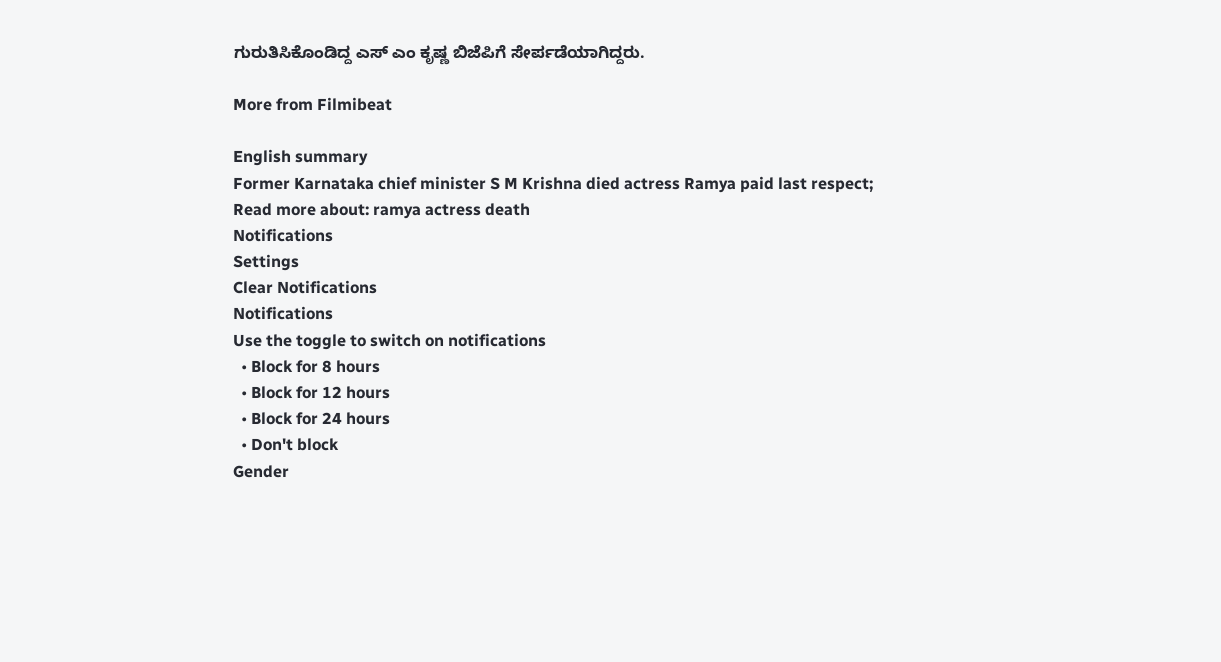ಗುರುತಿಸಿಕೊಂಡಿದ್ದ ಎಸ್ ಎಂ ಕೃಷ್ಣ ಬಿಜೆಪಿಗೆ ಸೇರ್ಪಡೆಯಾಗಿದ್ದರು.

More from Filmibeat

English summary
Former Karnataka chief minister S M Krishna died actress Ramya paid last respect;
Read more about: ramya actress death
Notifications
Settings
Clear Notifications
Notifications
Use the toggle to switch on notifications
  • Block for 8 hours
  • Block for 12 hours
  • Block for 24 hours
  • Don't block
Gender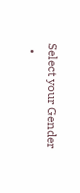Select your Gender
  •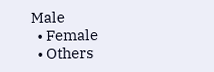Male
  • Female
  • Others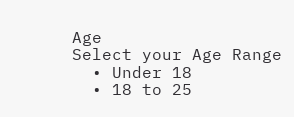Age
Select your Age Range
  • Under 18
  • 18 to 25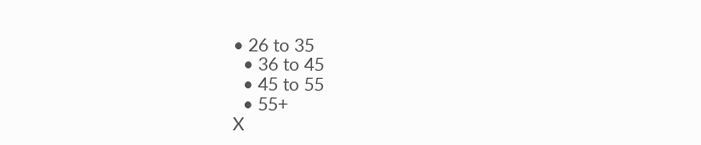• 26 to 35
  • 36 to 45
  • 45 to 55
  • 55+
X